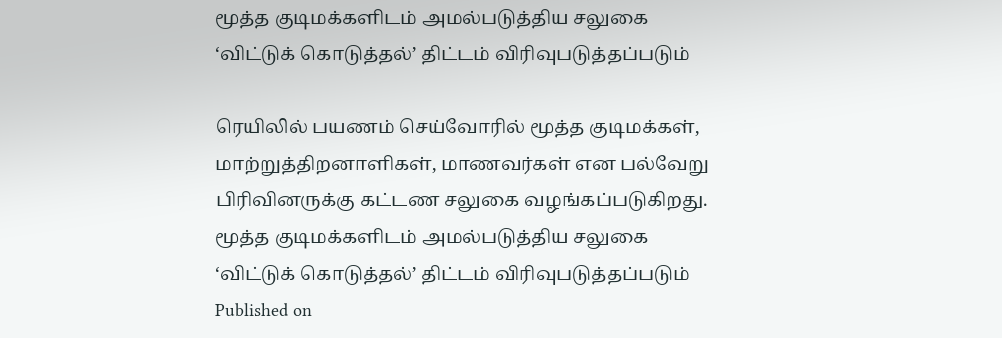மூத்த குடிமக்களிடம் அமல்படுத்திய சலுகை ‘விட்டுக் கொடுத்தல்’ திட்டம் விரிவுபடுத்தப்படும்

ரெயிலில் பயணம் செய்வோரில் மூத்த குடிமக்கள், மாற்றுத்திறனாளிகள், மாணவர்கள் என பல்வேறு பிரிவினருக்கு கட்டண சலுகை வழங்கப்படுகிறது.
மூத்த குடிமக்களிடம் அமல்படுத்திய சலுகை ‘விட்டுக் கொடுத்தல்’ திட்டம் விரிவுபடுத்தப்படும்
Published on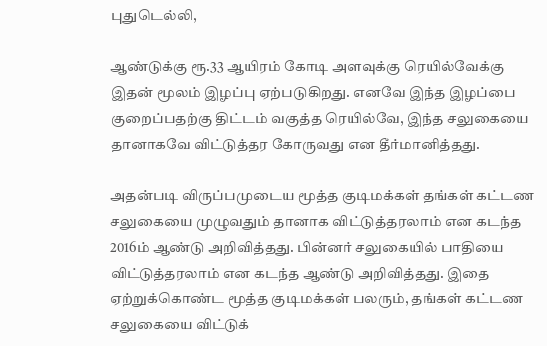புதுடெல்லி,

ஆண்டுக்கு ரூ.33 ஆயிரம் கோடி அளவுக்கு ரெயில்வேக்கு இதன் மூலம் இழப்பு ஏற்படுகிறது. எனவே இந்த இழப்பை குறைப்பதற்கு திட்டம் வகுத்த ரெயில்வே, இந்த சலுகையை தானாகவே விட்டுத்தர கோருவது என தீர்மானித்தது.

அதன்படி விருப்பமுடைய மூத்த குடிமக்கள் தங்கள் கட்டண சலுகையை முழுவதும் தானாக விட்டுத்தரலாம் என கடந்த 2016ம் ஆண்டு அறிவித்தது. பின்னர் சலுகையில் பாதியை விட்டுத்தரலாம் என கடந்த ஆண்டு அறிவித்தது. இதை ஏற்றுக்கொண்ட மூத்த குடிமக்கள் பலரும், தங்கள் கட்டண சலுகையை விட்டுக்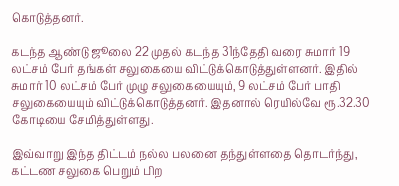கொடுத்தனர்.

கடந்த ஆண்டு ஜூலை 22 முதல் கடந்த 31ந்தேதி வரை சுமார் 19 லட்சம் பேர் தங்கள் சலுகையை விட்டுக்கொடுத்துள்ளனர். இதில் சுமார் 10 லட்சம் பேர் முழு சலுகையையும், 9 லட்சம் பேர் பாதி சலுகையையும் விட்டுக்கொடுத்தனர். இதனால் ரெயில்வே ரூ.32.30 கோடியை சேமித்துள்ளது.

இவ்வாறு இந்த திட்டம் நல்ல பலனை தந்துள்ளதை தொடர்ந்து, கட்டண சலுகை பெறும் பிற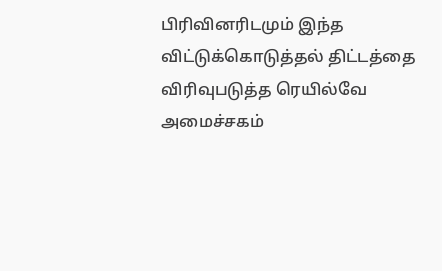பிரிவினரிடமும் இந்த விட்டுக்கொடுத்தல் திட்டத்தை விரிவுபடுத்த ரெயில்வே அமைச்சகம்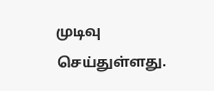முடிவு செய்துள்ளது.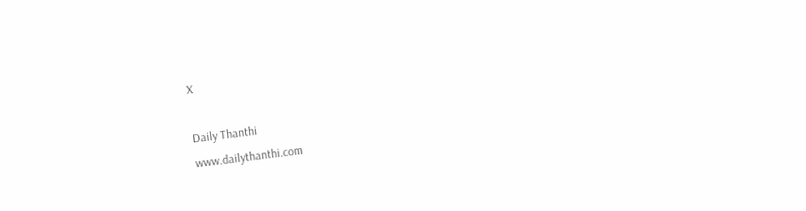X

Daily Thanthi
www.dailythanthi.com